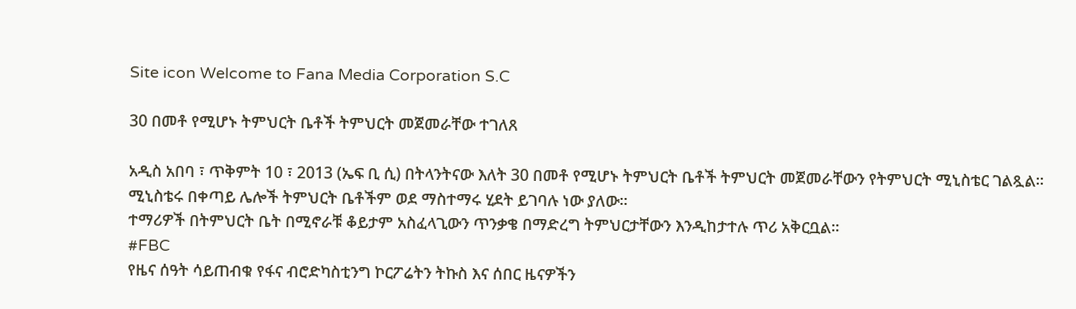Site icon Welcome to Fana Media Corporation S.C

30 በመቶ የሚሆኑ ትምህርት ቤቶች ትምህርት መጀመራቸው ተገለጸ

አዲስ አበባ ፣ ጥቅምት 10 ፣ 2013 (ኤፍ ቢ ሲ) በትላንትናው እለት 30 በመቶ የሚሆኑ ትምህርት ቤቶች ትምህርት መጀመራቸውን የትምህርት ሚኒስቴር ገልጿል።
ሚኒስቴሩ በቀጣይ ሌሎች ትምህርት ቤቶችም ወደ ማስተማሩ ሂደት ይገባሉ ነው ያለው።
ተማሪዎች በትምህርት ቤት በሚኖራቹ ቆይታም አስፈላጊውን ጥንቃቄ በማድረግ ትምህርታቸውን እንዲከታተሉ ጥሪ አቅርቧል።
#FBC
የዜና ሰዓት ሳይጠብቁ የፋና ብሮድካስቲንግ ኮርፖሬትን ትኩስ እና ሰበር ዜናዎችን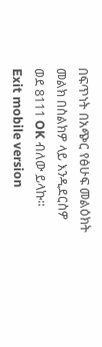በፍጥነት በአጭር የፅሁፍ መልዕክት መልክ በስልክዎ ላይ እንዲደርስዎ ወደ 8111 OK ብለው ይላኩ።
Exit mobile version